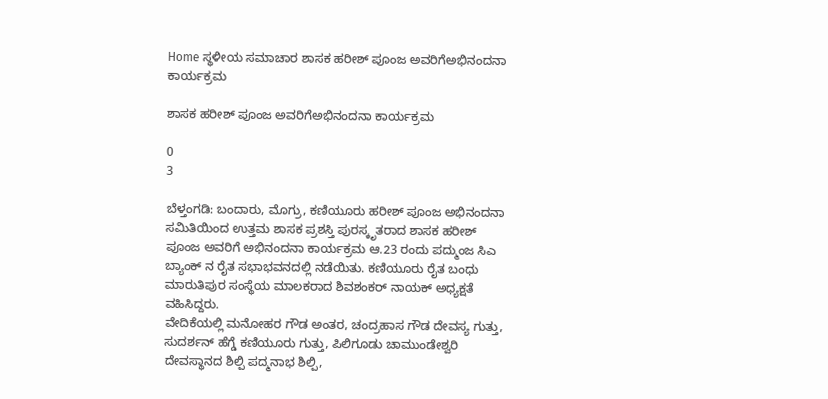Home ಸ್ಥಳೀಯ ಸಮಾಚಾರ ಶಾಸಕ‌ ಹರೀಶ್ ಪೂಂಜ‌ ಅವರಿಗೆ‌ಅಭಿನಂದನಾ ಕಾರ್ಯಕ್ರಮ

ಶಾಸಕ‌ ಹರೀಶ್ ಪೂಂಜ‌ ಅವರಿಗೆ‌ಅಭಿನಂದನಾ ಕಾರ್ಯಕ್ರಮ

0
3

ಬೆಳ್ತಂಗಡಿ: ಬಂದಾರು, ಮೊಗ್ರು, ಕಣಿಯೂರು ಹರೀಶ್ ಪೂಂಜ ಅಭಿನಂದನಾ ಸಮಿತಿಯಿಂದ ಉತ್ತಮ ಶಾಸಕ ಪ್ರಶಸ್ತಿ ಪುರಸ್ಕೃತರಾದ ಶಾಸಕ ಹರೀಶ್ ಪೂಂಜ ಅವರಿಗೆ ಅಭಿನಂದನಾ ಕಾರ್ಯಕ್ರಮ ಆ.23 ರಂದು ಪದ್ಮುಂಜ ಸಿಎ ಬ್ಯಾಂಕ್ ನ ರೈತ ಸಭಾಭವನದಲ್ಲಿ ನಡೆಯಿತು. ಕಣಿಯೂರು ರೈತ ಬಂಧು ಮಾರುತಿಪುರ ಸಂಸ್ಥೆಯ ಮಾಲಕರಾದ ಶಿವಶಂಕರ್ ನಾಯಕ್ ಅಧ್ಯಕ್ಷತೆ ವಹಿಸಿದ್ದರು.
ವೇದಿಕೆಯಲ್ಲಿ ಮನೋಹರ ಗೌಡ ಅಂತರ, ಚಂದ್ರಹಾಸ ಗೌಡ ದೇವಸ್ಯ ಗುತ್ತು, ಸುದರ್ಶನ್ ಹೆಗ್ಡೆ ಕಣಿಯೂರು ಗುತ್ತು, ಪಿಲಿಗೂಡು ಚಾಮುಂಡೇಶ್ವರಿ ದೇವಸ್ಥಾನದ ಶಿಲ್ಪಿ ಪದ್ಮನಾಭ ಶಿಲ್ಪಿ,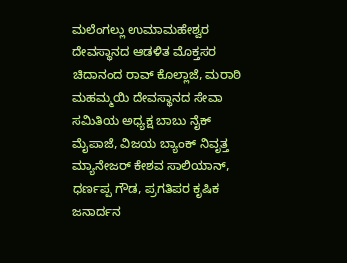ಮಲೆಂಗಲ್ಲು ಉಮಾಮಹೇಶ್ವರ ದೇವಸ್ಥಾನದ ಆಡಳಿತ ಮೊಕ್ತಸರ ಚಿದಾನಂದ ರಾವ್ ಕೊಲ್ಲಾಜೆ, ಮರಾಠಿ ಮಹಮ್ಮಯಿ ದೇವಸ್ಥಾನದ ಸೇವಾ ಸಮಿತಿಯ ಅಧ್ಯಕ್ಷ ಬಾಬು ನೈಕ್ ಮೈಪಾಜೆ, ವಿಜಯ ಬ್ಯಾಂಕ್ ನಿವೃತ್ತ ಮ್ಯಾನೇಜ‌ರ್ ಕೇಶವ ಸಾಲಿಯಾನ್, ಧರ್ಣಪ್ಪ ಗೌಡ, ಪ್ರಗತಿಪರ ಕೃಷಿಕ ಜನಾರ್ದನ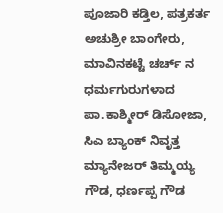ಪೂಜಾರಿ ಕಡ್ತಿಲ, ಪತ್ರಕರ್ತ ಅಚುಶ್ರೀ ಬಾಂಗೇರು, ಮಾವಿನಕಟ್ಟೆ ಚರ್ಚ್ ನ ಧರ್ಮಗುರುಗಳಾದ ಪಾ.ಕಾಶ್ಮೀರ್ ಡಿಸೋಜಾ, ಸಿಎ ಬ್ಯಾಂಕ್ ನಿವೃತ್ತ ಮ್ಯಾನೇಜರ್ ತಿಮ್ಮಯ್ಯ ಗೌಡ, ಧರ್ಣಪ್ಪ ಗೌಡ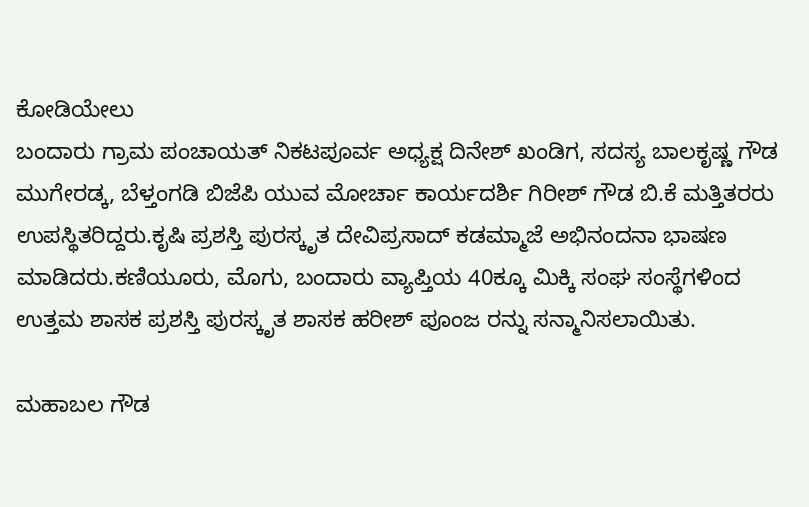ಕೋಡಿಯೇಲು
ಬಂದಾರು ಗ್ರಾಮ ಪಂಚಾಯತ್ ನಿಕಟಪೂರ್ವ ಅಧ್ಯಕ್ಷ ದಿನೇಶ್ ಖಂಡಿಗ, ಸದಸ್ಯ ಬಾಲಕೃಷ್ಣ ಗೌಡ ಮುಗೇರಡ್ಕ, ಬೆಳ್ತಂಗಡಿ ಬಿಜೆಪಿ ಯುವ ಮೋರ್ಚಾ ಕಾರ್ಯದರ್ಶಿ ಗಿರೀಶ್ ಗೌಡ ಬಿ.ಕೆ ಮತ್ತಿತರರು ಉಪಸ್ಥಿತರಿದ್ದರು.ಕೃಷಿ ಪ್ರಶಸ್ತಿ ಪುರಸ್ಕೃತ ದೇವಿಪ್ರಸಾದ್ ಕಡಮ್ಮಾಜೆ ಅಭಿನಂದನಾ ಭಾಷಣ ಮಾಡಿದರು.ಕಣಿಯೂರು, ಮೊಗು, ಬಂದಾರು ವ್ಯಾಪ್ತಿಯ 40ಕ್ಕೂ ಮಿಕ್ಕಿ ಸಂಘ ಸಂಸ್ಥೆಗಳಿಂದ ಉತ್ತಮ ಶಾಸಕ ಪ್ರಶಸ್ತಿ ಪುರಸ್ಕೃತ ಶಾಸಕ ಹರೀಶ್ ಪೂಂಜ ರನ್ನು ಸನ್ಮಾನಿಸಲಾಯಿತು.

ಮಹಾಬಲ ಗೌಡ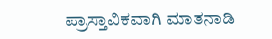ಪ್ರಾಸ್ತಾವಿಕವಾಗಿ ಮಾತನಾಡಿ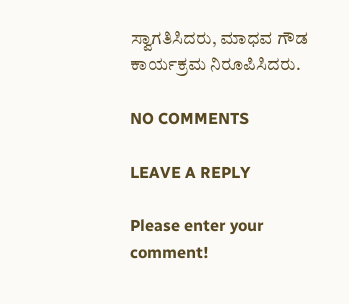ಸ್ವಾಗತಿಸಿದರು, ಮಾಧವ ಗೌಡ ಕಾರ್ಯಕ್ರಮ ನಿರೂಪಿಸಿದರು.

NO COMMENTS

LEAVE A REPLY

Please enter your comment!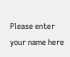Please enter your name here